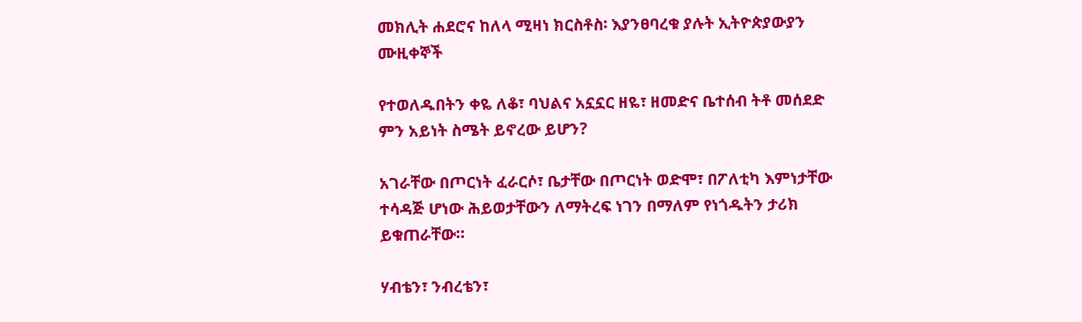መክሊት ሐደሮና ከለላ ሚዛነ ክርስቶስ፡ እያንፀባረቁ ያሉት ኢትዮጵያውያን ሙዚቀኞች

የተወለዱበትን ቀዬ ለቆ፣ ባህልና አኗኗር ዘዬ፣ ዘመድና ቤተሰብ ትቶ መሰደድ ምን አይነት ስሜት ይኖረው ይሆን?

አገራቸው በጦርነት ፈራርሶ፣ ቤታቸው በጦርነት ወድሞ፣ በፖለቲካ እምነታቸው ተሳዳጅ ሆነው ሕይወታቸውን ለማትረፍ ነገን በማለም የነጎዱትን ታሪክ ይቁጠራቸው።

ሃብቴን፣ ንብረቴን፣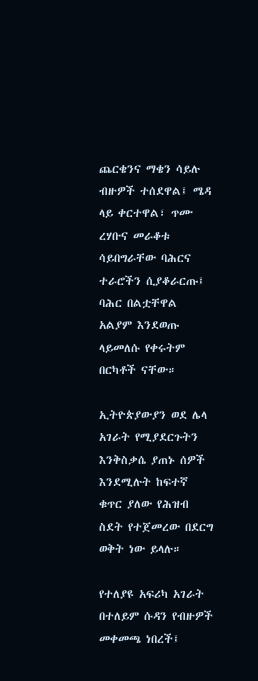ጨርቄንና ማቄን ሳይሉ ብዙዎች ተሰደዋል፤ ሜዳ ላይ ቀርተዋል፣ ጥሙ ረሃቡና መራቆቱ ሳይበግራቸው ባሕርና ተራሮችን ሲያቆራርጡ፤ ባሕር በልቷቸዋል አልያም እንደወጡ ላይመለሱ የቀሩትም በርካቶች ናቸው።

ኢትዮጵያውያን ወደ ሌላ አገራት የሚያደርጉትን እንቅስቃሴ ያጠኑ ሰዎች እንደሚሉት ከፍተኛ ቁጥር ያለው የሕዝብ ስደት የተጀመረው በደርግ ወቅት ነው ይላሉ።

የተለያዩ አፍሪካ አገራት በተለይም ሱዳን የብዙዎች መቀመጫ ነበረች፤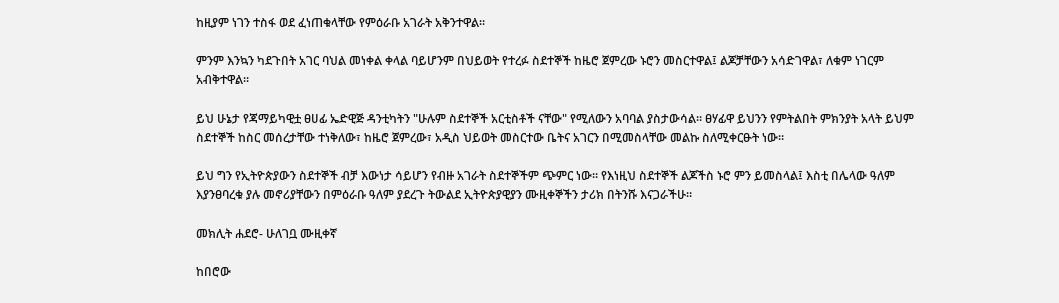ከዚያም ነገን ተስፋ ወደ ፈነጠቁላቸው የምዕራቡ አገራት አቅንተዋል።

ምንም እንኳን ካደጉበት አገር ባህል መነቀል ቀላል ባይሆንም በህይወት የተረፉ ስደተኞች ከዜሮ ጀምረው ኑሮን መስርተዋል፤ ልጆቻቸውን አሳድገዋል፣ ለቁም ነገርም አብቅተዋል።

ይህ ሁኔታ የጃማይካዊቷ ፀሀፊ ኤድዊጅ ዳንቲካትን "ሁሉም ስደተኞች አርቲስቶች ናቸው" የሚለውን አባባል ያስታውሳል። ፀሃፊዋ ይህንን የምትልበት ምክንያት አላት ይህም ስደተኞች ከስር መሰረታቸው ተነቅለው፣ ከዜሮ ጀምረው፣ አዲስ ህይወት መስርተው ቤትና አገርን በሚመስላቸው መልኩ ስለሚቀርፁት ነው።

ይህ ግን የኢትዮጵያውን ስደተኞች ብቻ እውነታ ሳይሆን የብዙ አገራት ስደተኞችም ጭምር ነው። የእነዚህ ስደተኞች ልጆችስ ኑሮ ምን ይመስላል፤ እስቲ በሌላው ዓለም እያንፀባረቁ ያሉ መኖሪያቸውን በምዕራቡ ዓለም ያደረጉ ትውልደ ኢትዮጵያዊያን ሙዚቀኞችን ታሪክ በትንሹ እናጋራችሁ።

መክሊት ሐደሮ- ሁለገቧ ሙዚቀኛ

ከበሮው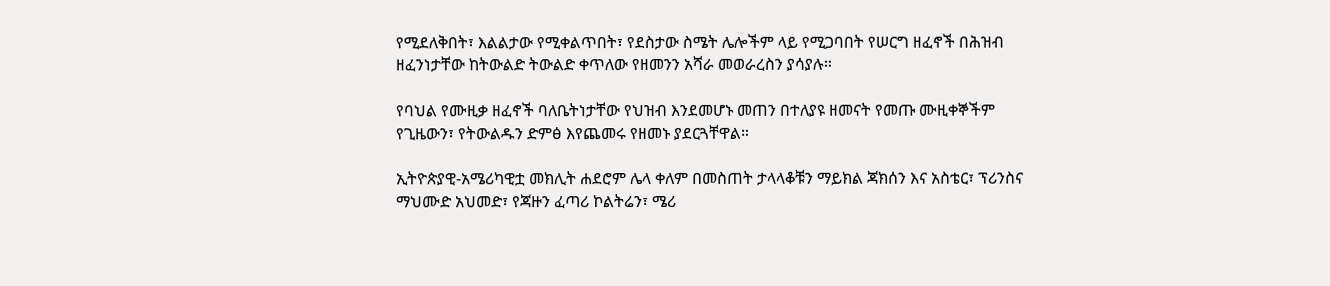የሚደለቅበት፣ እልልታው የሚቀልጥበት፣ የደስታው ስሜት ሌሎችም ላይ የሚጋባበት የሠርግ ዘፈኖች በሕዝብ ዘፈንነታቸው ከትውልድ ትውልድ ቀጥለው የዘመንን አሻራ መወራረስን ያሳያሉ።

የባህል የሙዚቃ ዘፈኖች ባለቤትነታቸው የህዝብ እንደመሆኑ መጠን በተለያዩ ዘመናት የመጡ ሙዚቀኞችም የጊዜውን፣ የትውልዱን ድምፅ እየጨመሩ የዘመኑ ያደርጓቸዋል።

ኢትዮጵያዊ-አሜሪካዊቷ መክሊት ሐደሮም ሌላ ቀለም በመስጠት ታላላቆቹን ማይክል ጃክሰን እና አስቴር፣ ፕሪንስና ማህሙድ አህመድ፣ የጃዙን ፈጣሪ ኮልትሬን፣ ሜሪ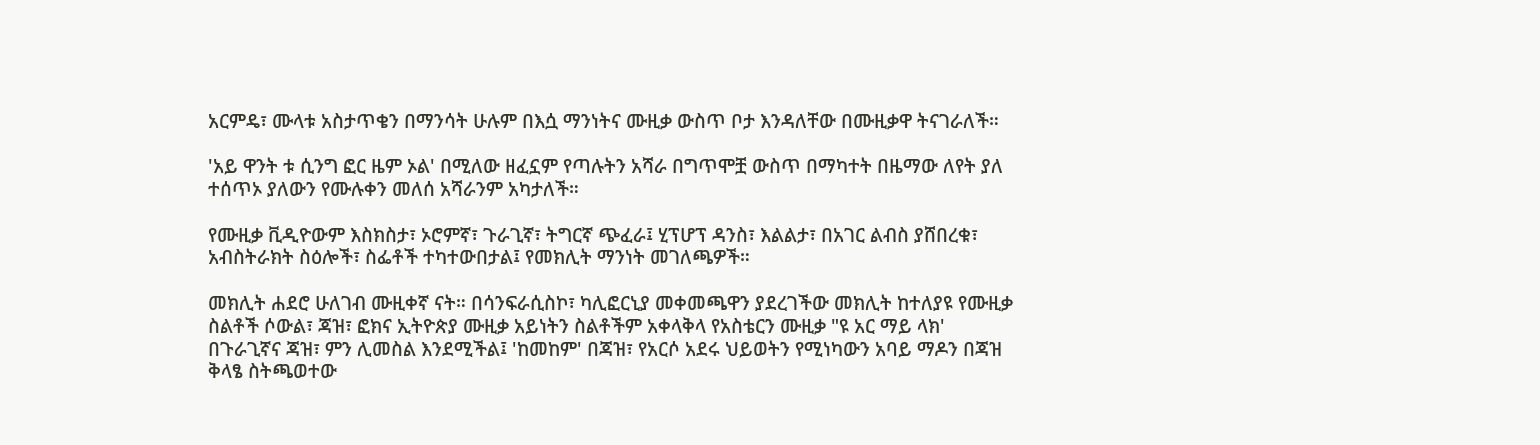አርምዴ፣ ሙላቱ አስታጥቄን በማንሳት ሁሉም በእሷ ማንነትና ሙዚቃ ውስጥ ቦታ እንዳለቸው በሙዚቃዋ ትናገራለች።

'አይ ዋንት ቱ ሲንግ ፎር ዜም ኦል' በሚለው ዘፈኗም የጣሉትን አሻራ በግጥሞቿ ውስጥ በማካተት በዜማው ለየት ያለ ተሰጥኦ ያለውን የሙሉቀን መለሰ አሻራንም አካታለች።

የሙዚቃ ቪዲዮውም እስክስታ፣ ኦሮምኛ፣ ጉራጊኛ፣ ትግርኛ ጭፈራ፤ ሂፕሆፕ ዳንስ፣ እልልታ፣ በአገር ልብስ ያሸበረቁ፣ አብስትራክት ስዕሎች፣ ስፌቶች ተካተውበታል፤ የመክሊት ማንነት መገለጫዎች።

መክሊት ሐደሮ ሁለገብ ሙዚቀኛ ናት። በሳንፍራሲስኮ፣ ካሊፎርኒያ መቀመጫዋን ያደረገችው መክሊት ከተለያዩ የሙዚቃ ስልቶች ሶውል፣ ጃዝ፣ ፎክና ኢትዮጵያ ሙዚቃ አይነትን ስልቶችም አቀላቅላ የአስቴርን ሙዚቃ "ዩ አር ማይ ላክ' በጉራጊኛና ጃዝ፣ ምን ሊመስል እንደሚችል፤ 'ከመከም' በጃዝ፣ የአርሶ አደሩ ህይወትን የሚነካውን አባይ ማዶን በጃዝ ቅላፄ ስትጫወተው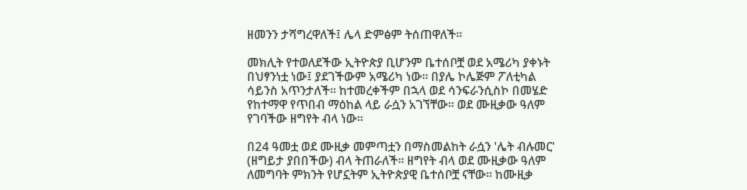ዘመንን ታሻግረዋለች፤ ሌላ ድምፅም ትሰጠዋለች።

መክሊት የተወለደችው ኢትዮጵያ ቢሆንም ቤተሰቦቿ ወደ አሜሪካ ያቀኑት በህፃንነቷ ነው፤ ያደገችውም አሜሪካ ነው። በያሌ ኮሌጅም ፖለቲካል ሳይንስ አጥንታለች። ከተመረቀችም በኋላ ወደ ሳንፍራንሲስኮ በመሄድ የከተማዋ የጥበብ ማዕከል ላይ ራሷን አገኘቸው። ወደ ሙዚቃው ዓለም የገባችው ዘግየት ብላ ነው።

በ24 ዓመቷ ወደ ሙዚቃ መምጣቷን በማስመልከት ራሷን 'ሌት ብሉመር' (ዘግይታ ያበበችው) ብላ ትጠራለች። ዘግየት ብላ ወደ ሙዚቃው ዓለም ለመግባት ምክንት የሆኗትም ኢትዮጵያዊ ቤተሰቦቿ ናቸው። ከሙዚቃ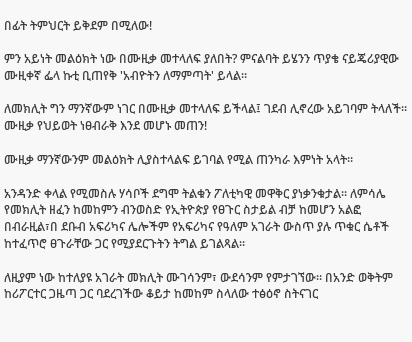በፊት ትምህርት ይቅደም በሚለው!

ምን አይነት መልዕክት ነው በሙዚቃ መተላለፍ ያለበት? ምናልባት ይሄንን ጥያቄ ናይጄሪያዊው ሙዚቀኛ ፌላ ኩቲ ቢጠየቅ 'አብዮትን ለማምጣት' ይላል።

ለመክሊት ግን ማንኛውም ነገር በሙዚቃ መተላለፍ ይችላል፤ ገደብ ሊኖረው አይገባም ትላለች። ሙዚቃ የህይወት ነፀብራቅ እንደ መሆኑ መጠን!

ሙዚቃ ማንኛውንም መልዕክት ሊያስተላልፍ ይገባል የሚል ጠንካራ እምነት አላት።

አንዳንድ ቀላል የሚመስሉ ሃሳቦች ደግሞ ትልቁን ፖለቲካዊ መዋቅር ያነቃንቁታል። ለምሳሌ የመክሊት ዘፈን ከመከምን ብንወስድ የኢትዮጵያ የፀጉር ስታይል ብቻ ከመሆን አልፎ በብራዚል፣በ ደቡብ አፍሪካና ሌሎችም የአፍሪካና የዓለም አገራት ውስጥ ያሉ ጥቁር ሴቶች ከተፈጥሮ ፀጉራቸው ጋር የሚያደርጉትን ትግል ይገልጻል።

ለዚያም ነው ከተለያዩ አገራት መክሊት ሙገሳንም፣ ውደሳንም የምታገኘው። በአንድ ወቅትም ከሪፖርተር ጋዜጣ ጋር ባደረገችው ቆይታ ከመከም ስላለው ተፅዕኖ ስትናገር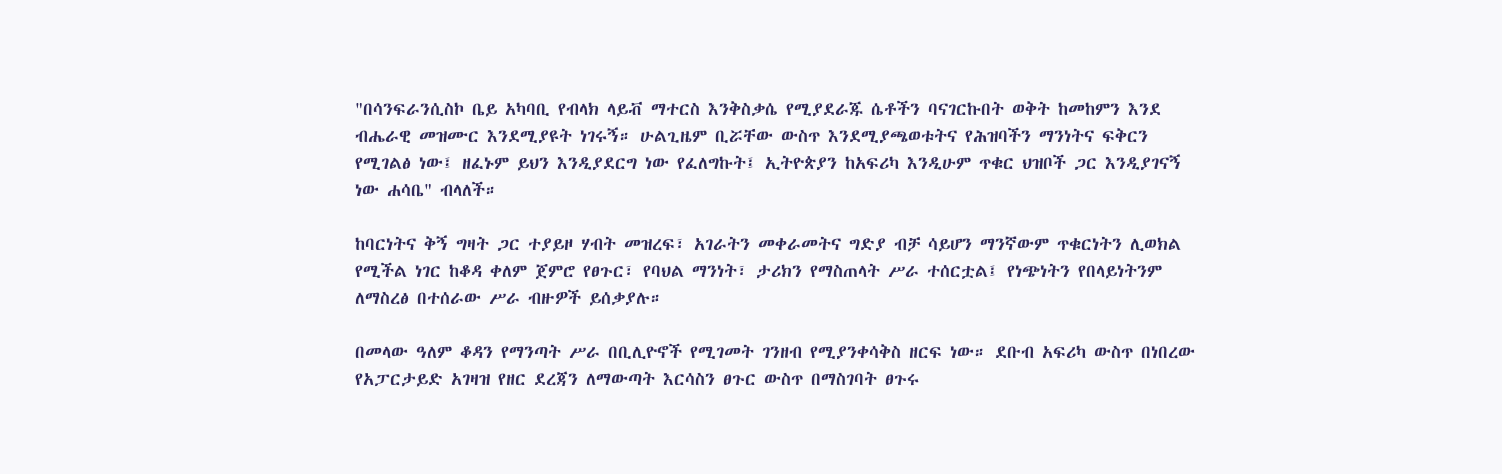"በሳንፍራንሲስኮ ቤይ አካባቢ የብላክ ላይቭ ማተርስ እንቅስቃሴ የሚያደራጁ ሴቶችን ባናገርኩበት ወቅት ከመከምን እንደ ብሔራዊ መዝሙር እንደሚያዩት ነገሩኝ። ሁልጊዜም ቢሯቸው ውስጥ እንደሚያጫወቱትና የሕዝባችን ማንነትና ፍቅርን የሚገልፅ ነው፤ ዘፈኑም ይህን እንዲያደርግ ነው የፈለግኩት፤ ኢትዮጵያን ከአፍሪካ እንዲሁም ጥቁር ህዝቦች ጋር እንዲያገናኝ ነው ሐሳቤ" ብላለች።

ከባርነትና ቅኝ ግዛት ጋር ተያይዞ ሃብት መዝረፍ፣ አገራትን መቀራመትና ግድያ ብቻ ሳይሆን ማንኛውም ጥቁርነትን ሊወክል የሚችል ነገር ከቆዳ ቀለም ጀምሮ የፀጉር፣ የባህል ማንነት፣ ታሪክን የማስጠላት ሥራ ተሰርቷል፤ የነጭነትን የበላይነትንም ለማስረፅ በተሰራው ሥራ ብዙዎች ይሰቃያሉ።

በመላው ዓለም ቆዳን የማንጣት ሥራ በቢሊዮኖች የሚገመት ገንዘብ የሚያንቀሳቅስ ዘርፍ ነው። ደቡብ አፍሪካ ውስጥ በነበረው የአፓርታይድ አገዛዝ የዘር ደረጃን ለማውጣት እርሳስን ፀጉር ውስጥ በማስገባት ፀጉሩ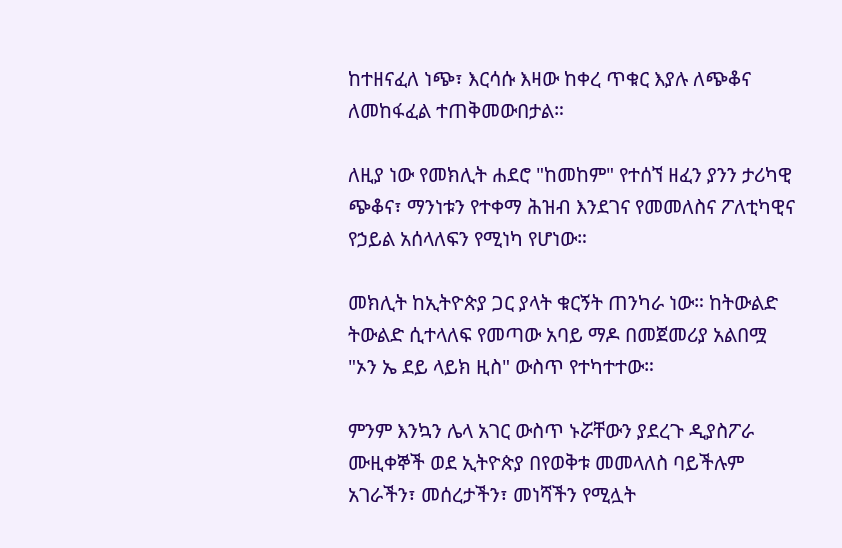ከተዘናፈለ ነጭ፣ እርሳሱ እዛው ከቀረ ጥቁር እያሉ ለጭቆና ለመከፋፈል ተጠቅመውበታል።

ለዚያ ነው የመክሊት ሐደሮ "ከመከም" የተሰኘ ዘፈን ያንን ታሪካዊ ጭቆና፣ ማንነቱን የተቀማ ሕዝብ እንደገና የመመለስና ፖለቲካዊና የኃይል አሰላለፍን የሚነካ የሆነው።

መክሊት ከኢትዮጵያ ጋር ያላት ቁርኝት ጠንካራ ነው። ከትውልድ ትውልድ ሲተላለፍ የመጣው አባይ ማዶ በመጀመሪያ አልበሟ "ኦን ኤ ደይ ላይክ ዚስ" ውስጥ የተካተተው።

ምንም እንኳን ሌላ አገር ውስጥ ኑሯቸውን ያደረጉ ዲያስፖራ ሙዚቀኞች ወደ ኢትዮጵያ በየወቅቱ መመላለስ ባይችሉም አገራችን፣ መሰረታችን፣ መነሻችን የሚሏት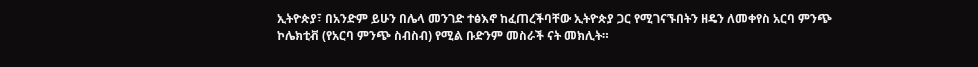ኢትዮጵያ፣ በአንድም ይሁን በሌላ መንገድ ተፅእኖ ከፈጠረችባቸው ኢትዮጵያ ጋር የሚገናኙበትን ዘዴን ለመቀየስ አርባ ምንጭ ኮሌክቲቭ (የአርባ ምንጭ ስብስብ) የሚል ቡድንም መስራች ናት መክሊት።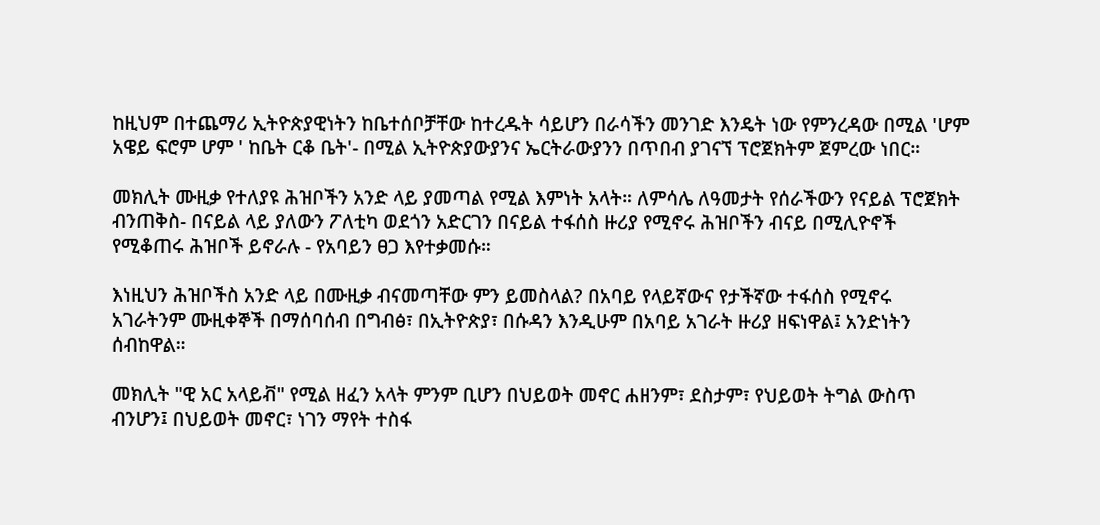ከዚህም በተጨማሪ ኢትዮጵያዊነትን ከቤተሰቦቻቸው ከተረዱት ሳይሆን በራሳችን መንገድ እንዴት ነው የምንረዳው በሚል 'ሆም አዌይ ፍሮም ሆም ' ከቤት ርቆ ቤት'- በሚል ኢትዮጵያውያንና ኤርትራውያንን በጥበብ ያገናኘ ፕሮጀክትም ጀምረው ነበር።

መክሊት ሙዚቃ የተለያዩ ሕዝቦችን አንድ ላይ ያመጣል የሚል እምነት አላት። ለምሳሌ ለዓመታት የሰራችውን የናይል ፕሮጀክት ብንጠቅስ- በናይል ላይ ያለውን ፖለቲካ ወደጎን አድርገን በናይል ተፋሰስ ዙሪያ የሚኖሩ ሕዝቦችን ብናይ በሚሊዮኖች የሚቆጠሩ ሕዝቦች ይኖራሉ - የአባይን ፀጋ እየተቃመሱ።

እነዚህን ሕዝቦችስ አንድ ላይ በሙዚቃ ብናመጣቸው ምን ይመስላል? በአባይ የላይኛውና የታችኛው ተፋሰስ የሚኖሩ አገራትንም ሙዚቀኞች በማሰባሰብ በግብፅ፣ በኢትዮጵያ፣ በሱዳን እንዲሁም በአባይ አገራት ዙሪያ ዘፍነዋል፤ አንድነትን ሰብከዋል።

መክሊት "ዊ አር አላይቭ" የሚል ዘፈን አላት ምንም ቢሆን በህይወት መኖር ሐዘንም፣ ደስታም፣ የህይወት ትግል ውስጥ ብንሆን፤ በህይወት መኖር፣ ነገን ማየት ተስፋ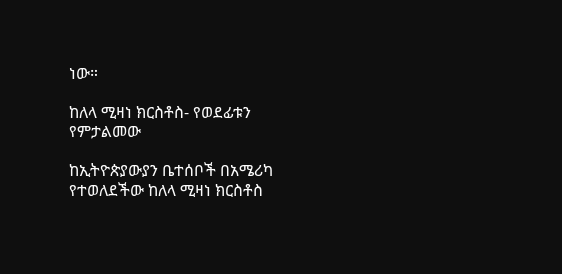ነው።

ከለላ ሚዛነ ክርስቶስ- የወደፊቱን የምታልመው

ከኢትዮጵያውያን ቤተሰቦች በአሜሪካ የተወለደችው ከለላ ሚዛነ ክርስቶስ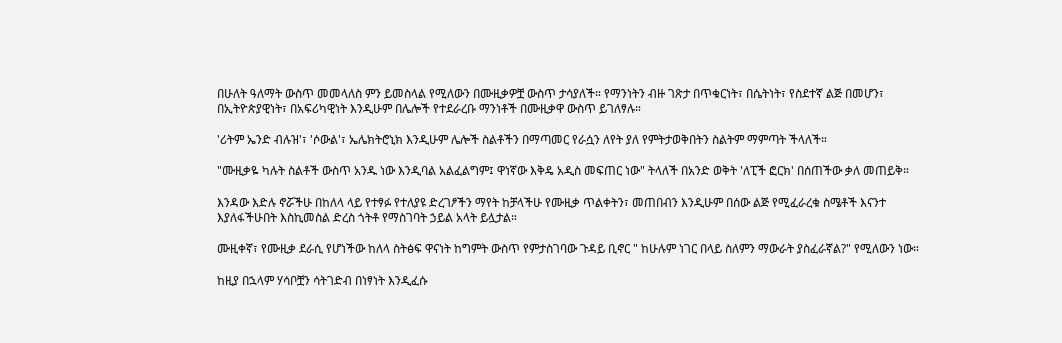በሁለት ዓለማት ውስጥ መመላለስ ምን ይመስላል የሚለውን በሙዚቃዎቿ ውስጥ ታሳያለች። የማንነትን ብዙ ገጽታ በጥቁርነት፣ በሴትነት፣ የስደተኛ ልጅ በመሆን፣ በኢትዮጵያዊነት፣ በአፍሪካዊነት እንዲሁም በሌሎች የተደራረቡ ማንነቶች በሙዚቃዋ ውስጥ ይገለፃሉ።

'ሪትም ኤንድ ብሉዝ'፣ 'ሶውል'፣ ኤሌክትሮኒክ እንዲሁም ሌሎች ስልቶችን በማጣመር የራሷን ለየት ያለ የምትታወቅበትን ስልትም ማምጣት ችላለች።

"ሙዚቃዬ ካሉት ስልቶች ውስጥ አንዱ ነው እንዲባል አልፈልግም፤ ዋነኛው እቅዴ አዲስ መፍጠር ነው" ትላለች በአንድ ወቅት 'ለፒች ፎርክ' በሰጠችው ቃለ መጠይቅ።

እንዳው እድሉ ኖሯችሁ በከለላ ላይ የተፃፉ የተለያዩ ድረገፆችን ማየት ከቻላችሁ የሙዚቃ ጥልቀትን፣ መጠበብን እንዲሁም በሰው ልጅ የሚፈራረቁ ስሜቶች እናንተ እያለፋችሁበት እስኪመስል ድረስ ጎትቶ የማስገባት ኃይል አላት ይሏታል።

ሙዚቀኛ፣ የሙዚቃ ደራሲ የሆነችው ከለላ ስትፅፍ ዋናነት ከግምት ውስጥ የምታስገባው ጉዳይ ቢኖር " ከሁሉም ነገር በላይ ስለምን ማውራት ያስፈራኛል?" የሚለውን ነው።

ከዚያ በኋላም ሃሳቦቿን ሳትገድብ በነፃነት እንዲፈሱ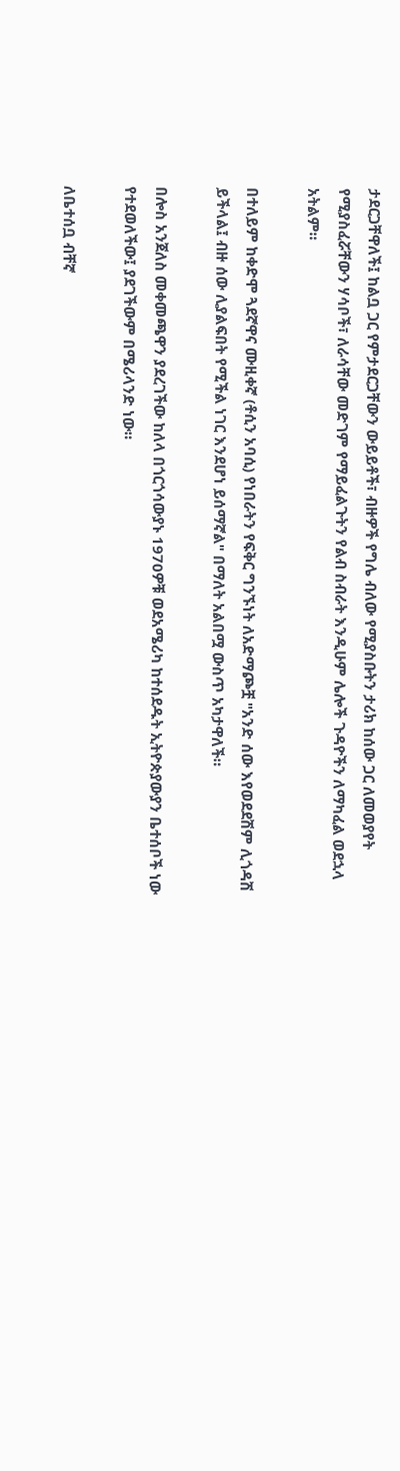ታደርጋቸዋለች፤ ከልቧ ጋር የምታደርጋቸውን ውይይቶች፣ ብዙዎች የግሌ ብለው የሚያስቡትን ታሪክ ከሰው ጋር ለመወያየት የሚያስፈሯቸውን ሃሳቦች፣ ለራሳቸው መድገም የማይፈልጉትን የልብ ስብራት እንዲሁም ሌሎች ጉዳዮችን ለማካፈል ወደኋላ አትልም።

በተለይም ከቀድሞ ጓደኛዋና ሙዚቀኛ (ቶሲን አባሲ) የነበራትን የፍቅር ግንኙነት ለአድማጮቿ "አንድ ሰው እየወደደሽም ሊጎዳሽ ይችላል፤ ብዙ ሰው ሊያልፍበት የሚችል ነገር እንደሆነ ይሰማኛል" በማለት አልበሟ ውስጥ አካታዋለች።

በሎስ አንጀለስ መቀመጫዋን ያደረገችው ከለላ በጎርጎሳውያኑ 1970ዎቹ ወደአሜሪካ ከተሰደዱት ኢትዮጵያውያን ቤተሰቦች ነው የተደወለችው፤ ያደገችውም በሜሪላንድ ነው።

ለቤተሰቧ ብቸኛ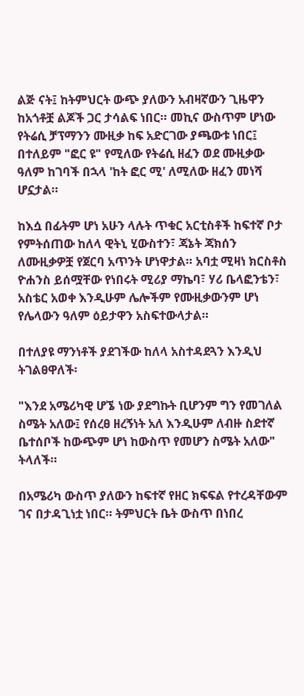ልጅ ናት፤ ከትምህርት ውጭ ያለውን አብዛኛውን ጊዜዋን ከአጎቶቿ ልጆች ጋር ታሳልፍ ነበር። መኪና ውስጥም ሆነው የትሬሲ ቻፕማንን ሙዚቃ ከፍ አድርገው ያጫውቱ ነበር፤ በተለይም "ፎር ዩ" የሚለው የትሬሲ ዘፈን ወደ ሙዚቃው ዓለም ከገባች በኋላ 'ከት ፎር ሚ' ለሚለው ዘፈን መነሻ ሆኗታል።

ከእሷ በፊትም ሆነ አሁን ላሉት ጥቁር አርቲስቶች ከፍተኛ ቦታ የምትሰጠው ከለላ ዊትኒ ሂውስተን፣ ጃኔት ጃክሰን ለሙዚቃዎቿ የጀርባ አጥንት ሆነዋታል። አባቷ ሚዛነ ክርስቶስ ዮሐንስ ይሰሟቸው የነበሩት ሚሪያ ማኬባ፣ ሃሪ ቤላፎንቴን፣ አስቴር አወቀ እንዲሁም ሌሎችም የሙዚቃውንም ሆነ የሌላውን ዓለም ዕይታዋን አስፍተውላታል።

በተለያዩ ማንነቶች ያደገችው ከለላ አስተዳደጓን እንዲህ ትገልፀዋለች፡

"እንደ አሜሪካዊ ሆኜ ነው ያደግኩት ቢሆንም ግን የመገለል ስሜት አለው፤ የሰረፀ ዘረኝነት አለ እንዲሁም ለብዙ ስደተኛ ቤተሰቦች ከውጭም ሆነ ከውስጥ የመሆን ስሜት አለው" ትላለች።

በአሜሪካ ውስጥ ያለውን ከፍተኛ የዘር ክፍፍል የተረዳቸውም ገና በታዳጊነቷ ነበር። ትምህርት ቤት ውስጥ በነበረ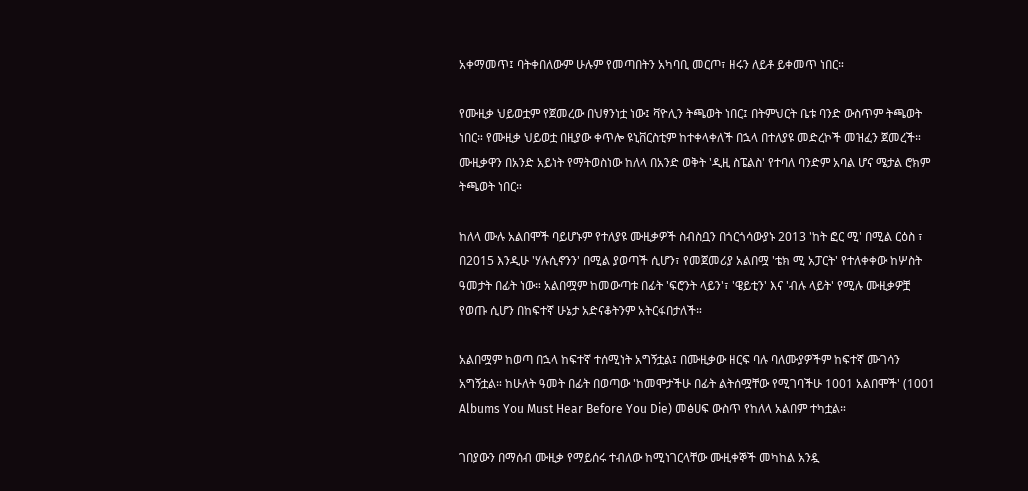አቀማመጥ፤ ባትቀበለውም ሁሉም የመጣበትን አካባቢ መርጦ፣ ዘሩን ለይቶ ይቀመጥ ነበር።

የሙዚቃ ህይወቷም የጀመረው በህፃንነቷ ነው፤ ቫዮሊን ትጫወት ነበር፤ በትምህርት ቤቱ ባንድ ውስጥም ትጫወት ነበር። የሙዚቃ ህይወቷ በዚያው ቀጥሎ ዩኒቨርስቲም ከተቀላቀለች በኋላ በተለያዩ መድረኮች መዝፈን ጀመረች። ሙዚቃዋን በአንድ አይነት የማትወስነው ከለላ በአንድ ወቅት 'ዲዚ ስፔልስ' የተባለ ባንድም አባል ሆና ሜታል ሮክም ትጫወት ነበር።

ከለላ ሙሉ አልበሞች ባይሆኑም የተለያዩ ሙዚቃዎች ስብስቧን በጎርጎሳውያኑ 2013 'ከት ፎር ሚ' በሚል ርዕስ ፣ በ2015 እንዲሁ 'ሃሉሲኖንን' በሚል ያወጣች ሲሆን፣ የመጀመሪያ አልበሟ 'ቴክ ሚ አፓርት' የተለቀቀው ከሦስት ዓመታት በፊት ነው። አልበሟም ከመውጣቱ በፊት 'ፍሮንት ላይን'፣ 'ዌይቲን' እና 'ብሉ ላይት' የሚሉ ሙዚቃዎቿ የወጡ ሲሆን በከፍተኛ ሁኔታ አድናቆትንም አትርፋበታለች።

አልበሟም ከወጣ በኋላ ከፍተኛ ተሰሚነት አግኝቷል፤ በሙዚቃው ዘርፍ ባሉ ባለሙያዎችም ከፍተኛ ሙገሳን አግኝቷል። ከሁለት ዓመት በፊት በወጣው 'ከመሞታችሁ በፊት ልትሰሟቸው የሚገባችሁ 1001 አልበሞች' (1001 Albums You Must Hear Before You Die) መፅሀፍ ውስጥ የከለላ አልበም ተካቷል።

ገበያውን በማሰብ ሙዚቃ የማይሰሩ ተብለው ከሚነገርላቸው ሙዚቀኞች መካከል አንዷ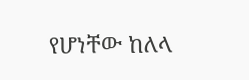የሆነቸው ከለላ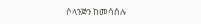ሶላንጅን ከመሳሰሉ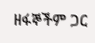ዘፋኞችም ጋር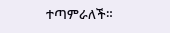ተጣምራለች።